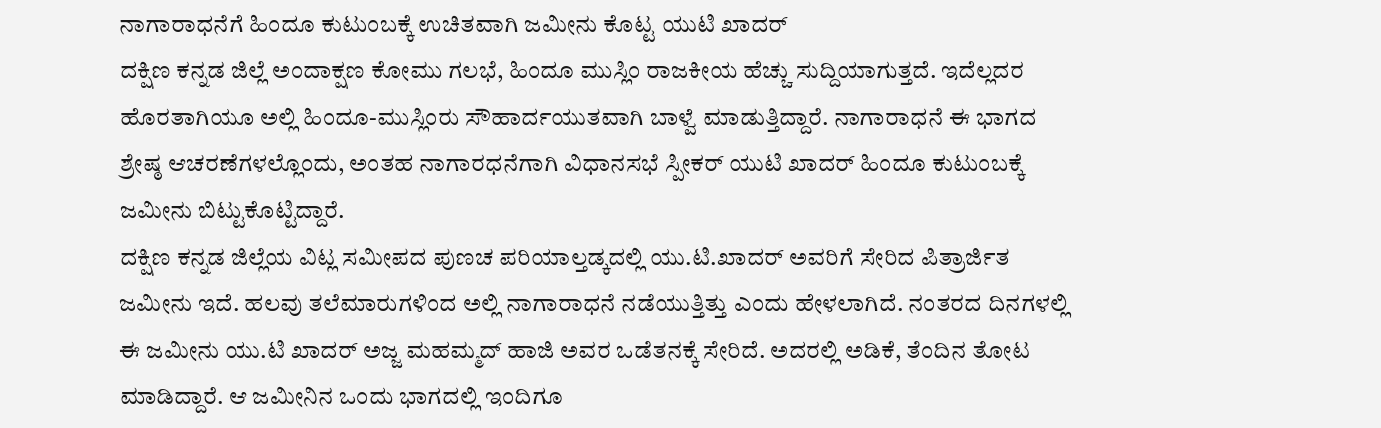ನಾಗಾರಾಧನೆಗೆ ಹಿಂದೂ ಕುಟುಂಬಕ್ಕೆ ಉಚಿತವಾಗಿ ಜಮೀನು ಕೊಟ್ಟ ಯುಟಿ ಖಾದರ್
ದಕ್ಷಿಣ ಕನ್ನಡ ಜಿಲ್ಲೆ ಅಂದಾಕ್ಷಣ ಕೋಮು ಗಲಭೆ, ಹಿಂದೂ ಮುಸ್ಲಿಂ ರಾಜಕೀಯ ಹೆಚ್ಚು ಸುದ್ದಿಯಾಗುತ್ತದೆ. ಇದೆಲ್ಲದರ ಹೊರತಾಗಿಯೂ ಅಲ್ಲಿ ಹಿಂದೂ-ಮುಸ್ಲಿಂರು ಸೌಹಾರ್ದಯುತವಾಗಿ ಬಾಳ್ವೆ ಮಾಡುತ್ತಿದ್ದಾರೆ. ನಾಗಾರಾಧನೆ ಈ ಭಾಗದ ಶ್ರೇಷ್ಠ ಆಚರಣೆಗಳಲ್ಲೊಂದು, ಅಂತಹ ನಾಗಾರಧನೆಗಾಗಿ ವಿಧಾನಸಭೆ ಸ್ಪೀಕರ್ ಯುಟಿ ಖಾದರ್ ಹಿಂದೂ ಕುಟುಂಬಕ್ಕೆ ಜಮೀನು ಬಿಟ್ಟುಕೊಟ್ಟಿದ್ದಾರೆ.
ದಕ್ಷಿಣ ಕನ್ನಡ ಜಿಲ್ಲೆಯ ವಿಟ್ಲ ಸಮೀಪದ ಪುಣಚ ಪರಿಯಾಲ್ತಡ್ಕದಲ್ಲಿ ಯು.ಟಿ.ಖಾದರ್ ಅವರಿಗೆ ಸೇರಿದ ಪಿತ್ರಾರ್ಜಿತ ಜಮೀನು ಇದೆ. ಹಲವು ತಲೆಮಾರುಗಳಿಂದ ಅಲ್ಲಿ ನಾಗಾರಾಧನೆ ನಡೆಯುತ್ತಿತ್ತು ಎಂದು ಹೇಳಲಾಗಿದೆ. ನಂತರದ ದಿನಗಳಲ್ಲಿ ಈ ಜಮೀನು ಯು.ಟಿ ಖಾದರ್ ಅಜ್ಜ ಮಹಮ್ಮದ್ ಹಾಜಿ ಅವರ ಒಡೆತನಕ್ಕೆ ಸೇರಿದೆ. ಅದರಲ್ಲಿ ಅಡಿಕೆ, ತೆಂದಿನ ತೋಟ ಮಾಡಿದ್ದಾರೆ. ಆ ಜಮೀನಿನ ಒಂದು ಭಾಗದಲ್ಲಿ ಇಂದಿಗೂ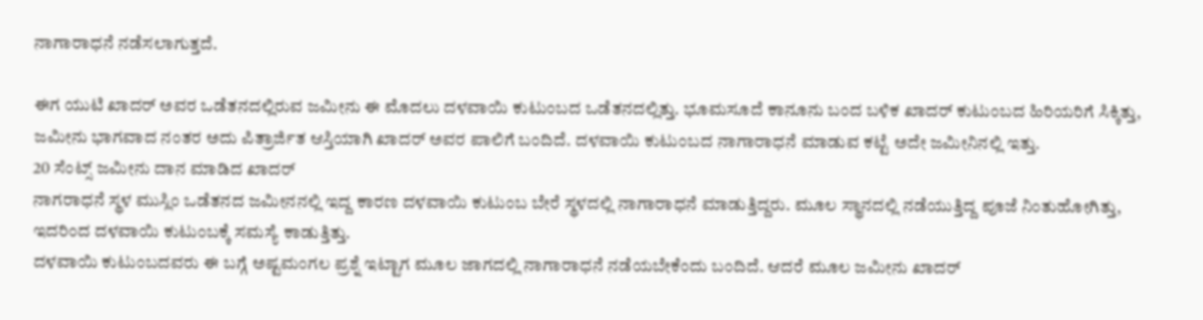ನಾಗಾರಾಧನೆ ನಡೆಸಲಾಗುತ್ತದೆ.

ಈಗ ಯುಟಿ ಖಾದರ್ ಅವರ ಒಡೆತನದಲ್ಲಿರುವ ಜಮೀನು ಈ ಮೊದಲು ದಳವಾಯಿ ಕುಟುಂಬದ ಒಡೆತನದಲ್ಲಿತ್ತು. ಭೂಮಸೂದೆ ಕಾನೂನು ಬಂದ ಬಳಿಕ ಖಾದರ್ ಕುಟುಂಬದ ಹಿರಿಯರಿಗೆ ಸಿಕ್ಕಿತ್ತು, ಜಮೀನು ಭಾಗವಾದ ನಂತರ ಅದು ಪಿತ್ರಾರ್ಜಿತ ಆಸ್ತಿಯಾಗಿ ಖಾದರ್ ಅವರ ಪಾಲಿಗೆ ಬಂದಿದೆ. ದಳವಾಯಿ ಕುಟುಂಬದ ನಾಗಾರಾಧನೆ ಮಾಡುವ ಕಟ್ಟೆ ಅದೇ ಜಮೀನಿನಲ್ಲಿ ಇತ್ತು.
20 ಸೆಂಟ್ಸ್ ಜಮೀನು ದಾನ ಮಾಡಿದ ಖಾದರ್
ನಾಗರಾಧನೆ ಸ್ಥಳ ಮುಸ್ಲಿಂ ಒಡೆತನದ ಜಮೀನನಲ್ಲಿ ಇದ್ದ ಕಾರಣ ದಳವಾಯಿ ಕುಟುಂಬ ಬೇರೆ ಸ್ಥಳದಲ್ಲಿ ನಾಗಾರಾಧನೆ ಮಾಡುತ್ತಿದ್ದರು. ಮೂಲ ಸ್ಥಾನದಲ್ಲಿ ನಡೆಯುತ್ತಿದ್ದ ಪೂಜೆ ನಿಂತುಹೋಗಿತ್ತು, ಇದರಿಂದ ದಳವಾಯಿ ಕುಟುಂಬಕ್ಕೆ ಸಮಸ್ಯೆ ಕಾಡುತ್ತಿತ್ತು.
ದಳವಾಯಿ ಕುಟುಂಬದವರು ಈ ಬಗ್ಗೆ ಅಷ್ಟಮಂಗಲ ಪ್ರಶ್ನೆ ಇಟ್ಟಾಗ ಮೂಲ ಜಾಗದಲ್ಲಿ ನಾಗಾರಾಧನೆ ನಡೆಯಬೇಕೆಂದು ಬಂದಿದೆ. ಆದರೆ ಮೂಲ ಜಮೀನು ಖಾದರ್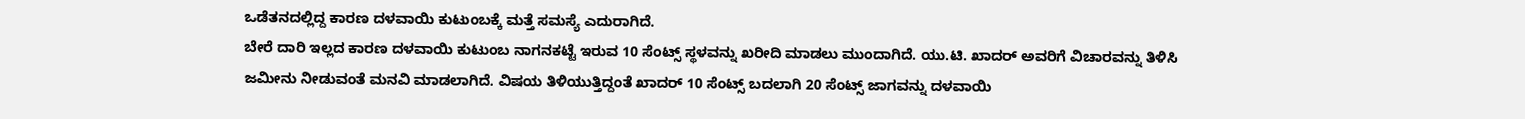ಒಡೆತನದಲ್ಲಿದ್ದ ಕಾರಣ ದಳವಾಯಿ ಕುಟುಂಬಕ್ಕೆ ಮತ್ತೆ ಸಮಸ್ಯೆ ಎದುರಾಗಿದೆ.
ಬೇರೆ ದಾರಿ ಇಲ್ಲದ ಕಾರಣ ದಳವಾಯಿ ಕುಟುಂಬ ನಾಗನಕಟ್ಟೆ ಇರುವ 10 ಸೆಂಟ್ಸ್ ಸ್ಥಳವನ್ನು ಖರೀದಿ ಮಾಡಲು ಮುಂದಾಗಿದೆ. ಯು.ಟಿ. ಖಾದರ್ ಅವರಿಗೆ ವಿಚಾರವನ್ನು ತಿಳಿಸಿ ಜಮೀನು ನೀಡುವಂತೆ ಮನವಿ ಮಾಡಲಾಗಿದೆ. ವಿಷಯ ತಿಳಿಯುತ್ತಿದ್ದಂತೆ ಖಾದರ್ 10 ಸೆಂಟ್ಸ್ ಬದಲಾಗಿ 20 ಸೆಂಟ್ಸ್ ಜಾಗವನ್ನು ದಳವಾಯಿ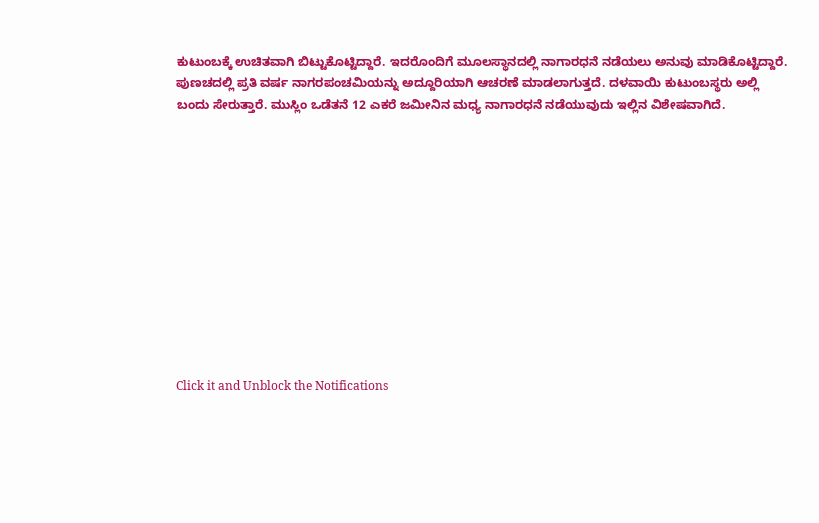ಕುಟುಂಬಕ್ಕೆ ಉಚಿತವಾಗಿ ಬಿಟ್ಟುಕೊಟ್ಟಿದ್ದಾರೆ. ಇದರೊಂದಿಗೆ ಮೂಲಸ್ಥಾನದಲ್ಲಿ ನಾಗಾರಧನೆ ನಡೆಯಲು ಅನುವು ಮಾಡಿಕೊಟ್ಟಿದ್ದಾರೆ.
ಪುಣಚದಲ್ಲಿ ಪ್ರತಿ ವರ್ಷ ನಾಗರಪಂಚಮಿಯನ್ನು ಅದ್ದೂರಿಯಾಗಿ ಆಚರಣೆ ಮಾಡಲಾಗುತ್ತದೆ. ದಳವಾಯಿ ಕುಟುಂಬಸ್ಥರು ಅಲ್ಲಿ ಬಂದು ಸೇರುತ್ತಾರೆ. ಮುಸ್ಲಿಂ ಒಡೆತನೆ 12 ಎಕರೆ ಜಮೀನಿನ ಮಧ್ಯ ನಾಗಾರಧನೆ ನಡೆಯುವುದು ಇಲ್ಲಿನ ವಿಶೇಷವಾಗಿದೆ.












Click it and Unblock the Notifications